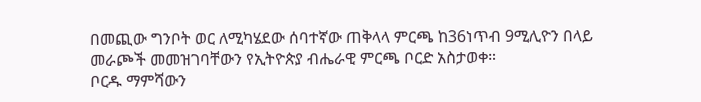በመጪው ግንቦት ወር ለሚካሄደው ሰባተኛው ጠቅላላ ምርጫ ከ36ነጥብ 9ሚሊዮን በላይ መራጮች መመዝገባቸውን የኢትዮጵያ ብሔራዊ ምርጫ ቦርድ አስታወቀ።
ቦርዱ ማምሻውን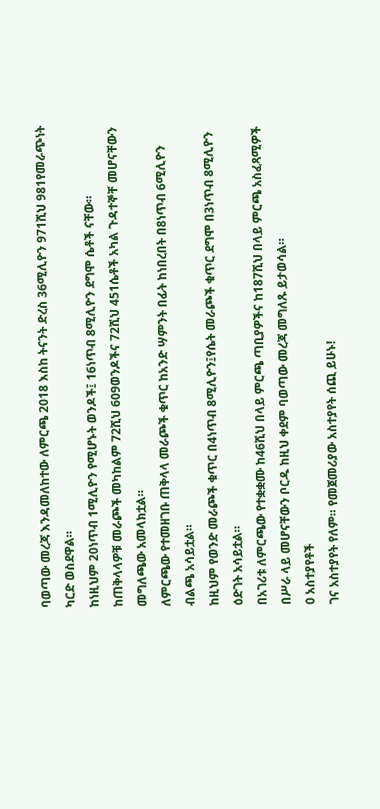ባወጣው መረጃ እንዳመለከተው ለምርጫ 2018 እስከ ትናንት ድረስ 36ሚሊዮን 971ሺህ 981የመራጭነት ካርድ ወስደዋል።
ከነዚህም 20ነጥብ 1ሚሊዮን የሚሆኑት ወንዶች፤ 16ነጥብ 8ሚሊዮን ደግሞ ሴቶች ናቸው።
ከጠቅላላዎቹ መራጮች መካከልም 72ሺህ 609ወንዶችና 72ሺህ 451ሴቶች አካል ጉዳተኞቸ መሆናቸውን መግለጫው አመላክቷል።
ለምርጫው የተመዘገቡ ጠቅላላ መራጮች ቁጥር ከአንድ ሣምንት በፊት ከነበረበት በ8ነጥብ 6ሚሊዮን ብልጫ አሳይቷል።
ከዚህም የወንድ መራጮች ቁጥር በ4ነጥብ 8ሚሊዮን፤የሴት መራጮች ቁጥር ደግሞ በ3ነጥብ 8ሚሊዮን ዕድገት አሳይቷል።
በአገሪቱ ለምርጫው የተቋቋሙ ከ46ሺህ በላይ ምርጫ ጣቢያዎችና ከ187ሺህ በላይ ምርጫ አስፈጻሚዎች በሥራ ላይ መሆናቸውን ቦርዱ ከዚህ ቀደም ባወጣው መረጃ መግለጹ ይታወሳል።
0 አስተያየቶች
ገና አስተያየት የለም። የመጀመሪያው አስተያየት ሰጪ ይሁኑ!